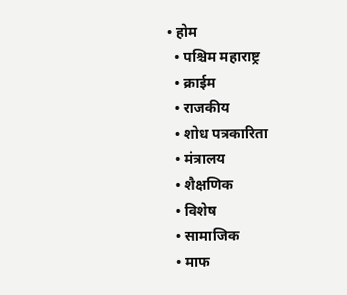• होम
  • पश्चिम महाराष्ट्र
  • क्राईम
  • राजकीय
  • शोध पत्रकारिता
  • मंत्रालय
  • शैक्षणिक
  • विशेष
  • सामाजिक
  • माफ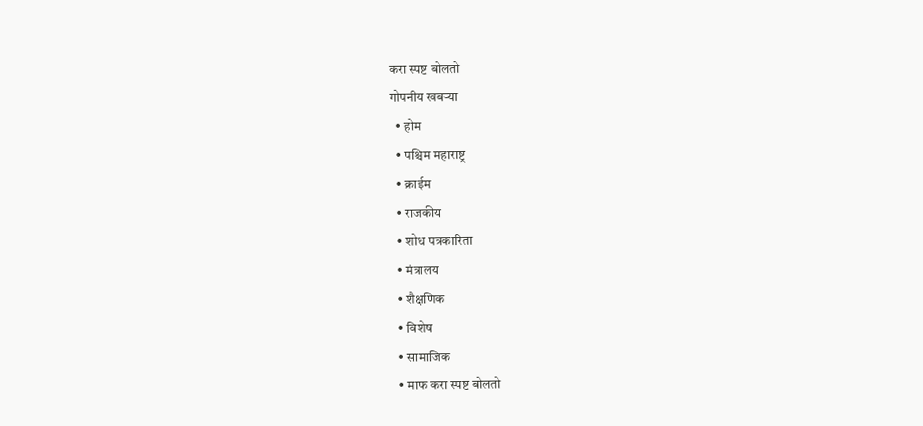करा स्पष्ट बोलतो
गोपनीय खबऱ्या
  • होम
  • पश्चिम महाराष्ट्र
  • क्राईम
  • राजकीय
  • शोध पत्रकारिता
  • मंत्रालय
  • शैक्षणिक
  • विशेष
  • सामाजिक
  • माफ करा स्पष्ट बोलतो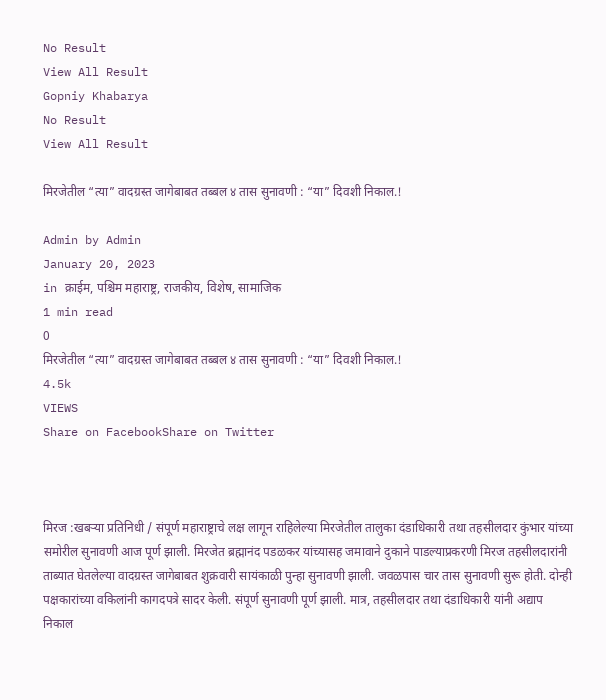No Result
View All Result
Gopniy Khabarya
No Result
View All Result

मिरजेतील “त्या” वादग्रस्त जागेबाबत तब्बल ४ तास सुनावणी : “या” दिवशी निकाल.!

Admin by Admin
January 20, 2023
in क्राईम, पश्चिम महाराष्ट्र, राजकीय, विशेष, सामाजिक
1 min read
0
मिरजेतील “त्या” वादग्रस्त जागेबाबत तब्बल ४ तास सुनावणी : “या” दिवशी निकाल.!
4.5k
VIEWS
Share on FacebookShare on Twitter



मिरज :खबऱ्या प्रतिनिधी / संपूर्ण महाराष्ट्राचे लक्ष लागून राहिलेल्या मिरजेतील तालुका दंडाधिकारी तथा तहसीलदार कुंभार यांच्या समोरील सुनावणी आज पूर्ण झाली. मिरजेत ब्रह्मानंद पडळकर यांच्यासह जमावाने दुकाने पाडल्याप्रकरणी मिरज तहसीलदारांनी ताब्यात घेतलेल्या वादग्रस्त जागेबाबत शुक्रवारी सायंकाळी पुन्हा सुनावणी झाली. जवळपास चार तास सुनावणी सुरू होती. दोन्ही पक्षकारांच्या वकिलांनी कागदपत्रे सादर केली. संपूर्ण सुनावणी पूर्ण झाली. मात्र, तहसीलदार तथा दंडाधिकारी यांनी अद्याप निकाल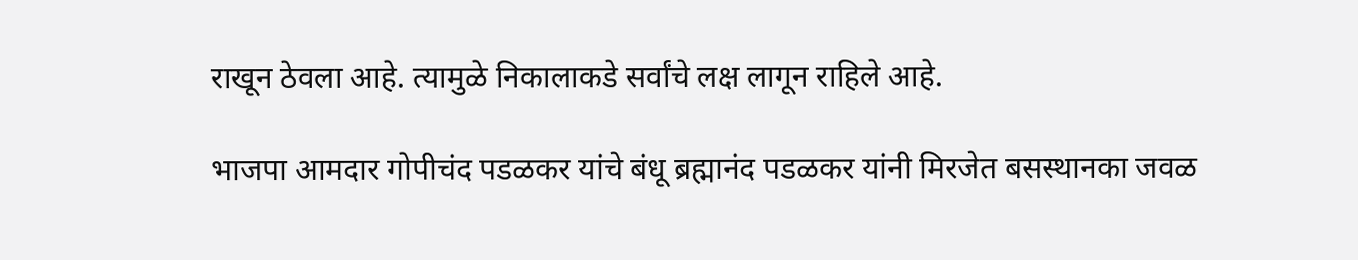राखून ठेवला आहे. त्यामुळे निकालाकडे सर्वांचे लक्ष लागून राहिले आहे.

भाजपा आमदार गोपीचंद पडळकर यांचे बंधू ब्रह्मानंद पडळकर यांनी मिरजेत बसस्थानका जवळ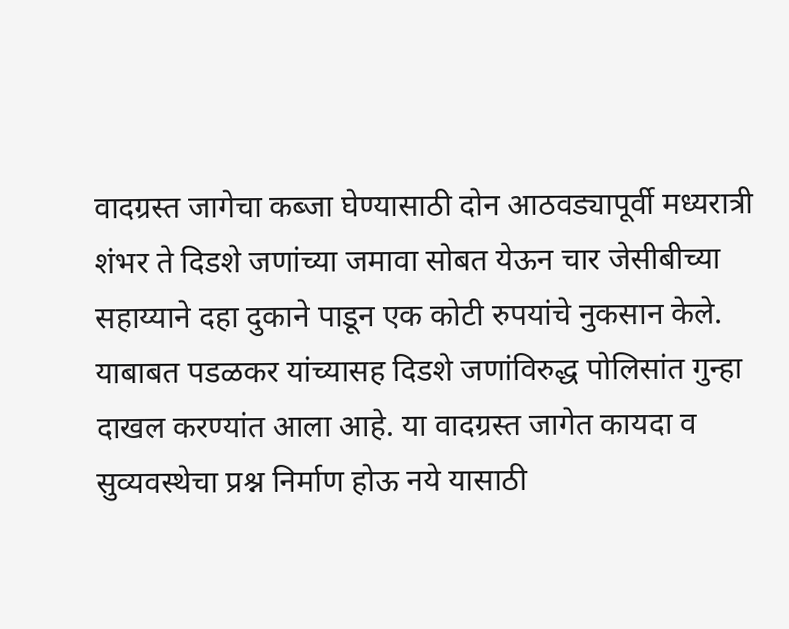वादग्रस्त जागेचा कब्जा घेण्यासाठी दोन आठवड्यापूर्वी मध्यरात्री शंभर ते दिडशे जणांच्या जमावा सोबत येऊन चार जेसीबीच्या सहाय्याने दहा दुकाने पाडून एक कोटी रुपयांचे नुकसान केले. याबाबत पडळकर यांच्यासह दिडशे जणांविरुद्ध पोलिसांत गुन्हा दाखल करण्यांत आला आहे. या वादग्रस्त जागेत कायदा व सुव्यवस्थेचा प्रश्न निर्माण होऊ नये यासाठी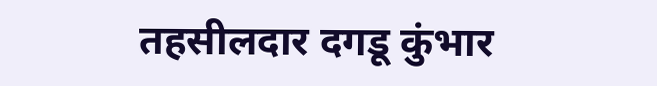तहसीलदार दगडू कुंभार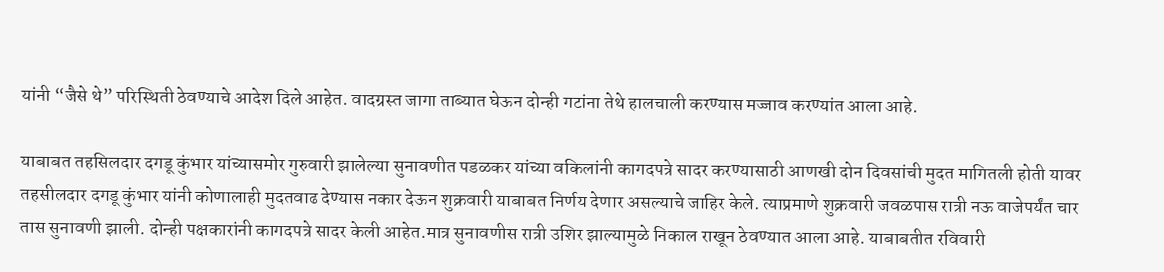यांनी “जैसे थे” परिस्थिती ठेवण्याचे आदेश दिले आहेत. वादग्रस्त जागा ताब्यात घेऊन दोन्ही गटांना तेथे हालचाली करण्यास मज्जाव करण्यांत आला आहे.

याबाबत तहसिलदार दगडू कुंभार यांच्यासमोर गुरुवारी झालेल्या सुनावणीत पडळकर यांच्या वकिलांनी कागदपत्रे सादर करण्यासाठी आणखी दोन दिवसांची मुदत मागितली होती यावर तहसीलदार दगडू कुंभार यांनी कोणालाही मुदतवाढ देण्यास नकार देऊन शुक्रवारी याबाबत निर्णय देणार असल्याचे जाहिर केले. त्याप्रमाणे शुक्रवारी जवळपास रात्री नऊ वाजेपर्यंत चार तास सुनावणी झाली. दोन्ही पक्षकारांनी कागदपत्रे सादर केली आहेत.मात्र सुनावणीस रात्री उशिर झाल्यामुळे निकाल राखून ठेवण्यात आला आहे. याबाबतीत रविवारी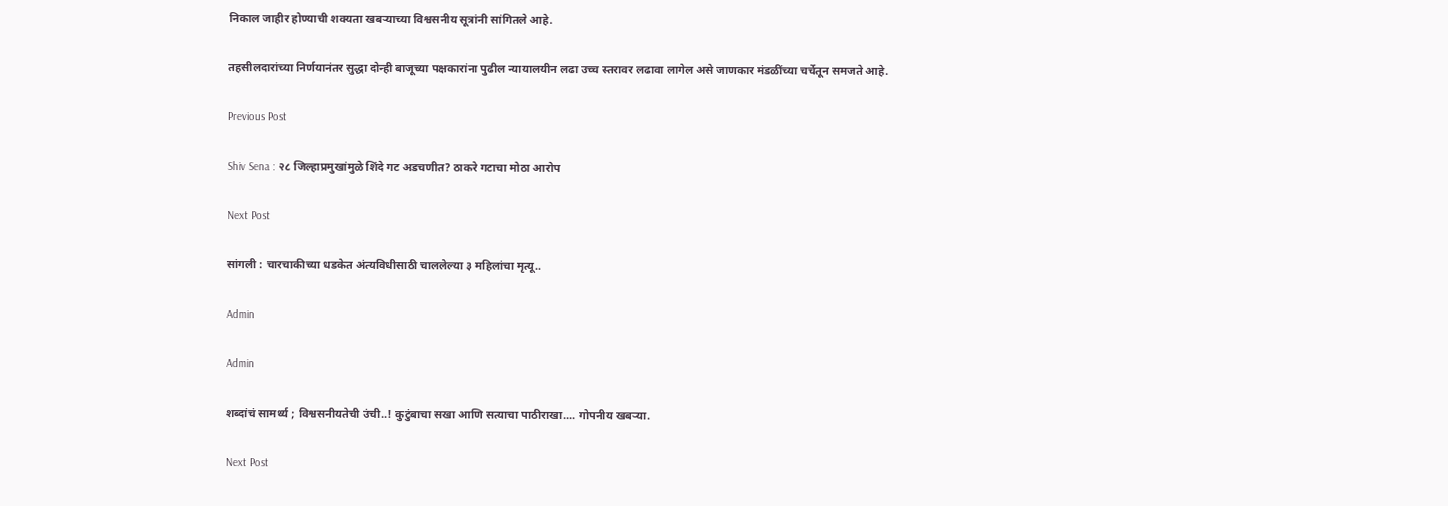निकाल जाहीर होण्याची शक्यता खबऱ्याच्या विश्वसनीय सूत्रांनी सांगितले आहे.

तहसीलदारांच्या निर्णयानंतर सुद्धा दोन्ही बाजूच्या पक्षकारांना पुढील न्यायालयीन लढा उच्च स्तरावर लढावा लागेल असे जाणकार मंडळींच्या चर्चेतून समजते आहे.

Previous Post

Shiv Sena : २८ जिल्हाप्रमुखांमुळे शिंदे गट अडचणीत? ठाकरे गटाचा मोठा आरोप

Next Post

सांगली : चारचाकीच्या धडकेत अंत्यविधीसाठी चाललेल्या ३ महिलांचा मृत्यू..

Admin

Admin

शब्दांचं सामर्थ्य ; विश्वसनीयतेची उंची..! कुटुंबाचा सखा आणि सत्याचा पाठीराखा.... गोपनीय खबऱ्या.

Next Post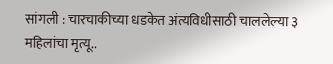सांगली : चारचाकीच्या धडकेत अंत्यविधीसाठी चाललेल्या ३ महिलांचा मृत्यू..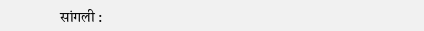सांगली :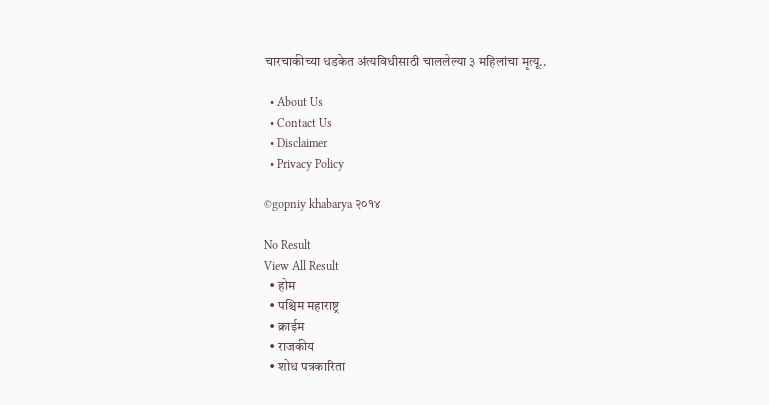चारचाकीच्या धडकेत अंत्यविधीसाठी चाललेल्या ३ महिलांचा मृत्यू..

  • About Us
  • Contact Us
  • Disclaimer
  • Privacy Policy

©gopniy khabarya २०१४

No Result
View All Result
  • होम
  • पश्चिम महाराष्ट्र
  • क्राईम
  • राजकीय
  • शोध पत्रकारिता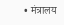• मंत्रालय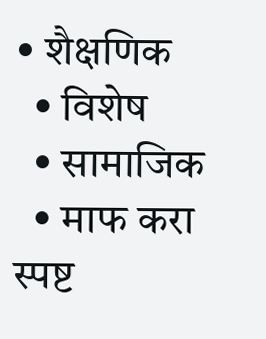• शैक्षणिक
  • विशेष
  • सामाजिक
  • माफ करा स्पष्ट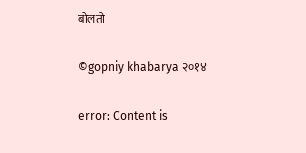बोलतो

©gopniy khabarya २०१४

error: Content is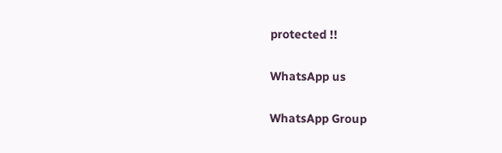protected !!

WhatsApp us

WhatsApp Group